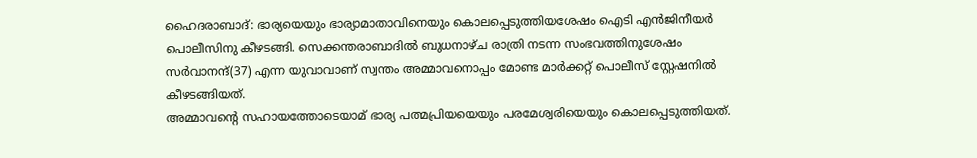ഹൈദരാബാദ്: ഭാര്യയെയും ഭാര്യാമാതാവിനെയും കൊലപ്പെടുത്തിയശേഷം ഐടി എൻജിനീയർ പൊലീസിനു കീഴടങ്ങി. സെക്കന്തരാബാദിൽ ബുധനാഴ്ച രാത്രി നടന്ന സംഭവത്തിനുശേഷം സർവാനന്ദ്(37) എന്ന യുവാവാണ് സ്വന്തം അമ്മാവനൊപ്പം മോണ്ട മാർക്കറ്റ് പൊലീസ് സ്റ്റേഷനിൽ കീഴടങ്ങിയത്.
അമ്മാവന്റെ സഹായത്തോടെയാമ് ഭാര്യ പത്മപ്രിയയെയും പരമേശ്വരിയെയും കൊലപ്പെടുത്തിയത്.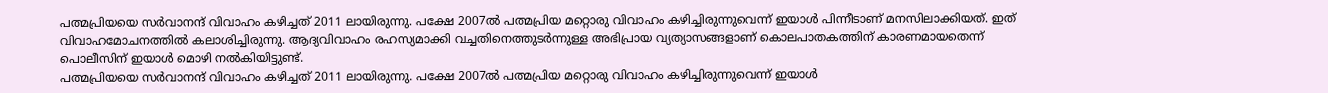പത്മപ്രിയയെ സർവാനന്ദ് വിവാഹം കഴിച്ചത് 2011 ലായിരുന്നു. പക്ഷേ 2007ൽ പത്മപ്രിയ മറ്റൊരു വിവാഹം കഴിച്ചിരുന്നുവെന്ന് ഇയാൾ പിന്നീടാണ് മനസിലാക്കിയത്. ഇത് വിവാഹമോചനത്തിൽ കലാശിച്ചിരുന്നു. ആദ്യവിവാഹം രഹസ്യമാക്കി വച്ചതിനെത്തുടർന്നുള്ള അഭിപ്രായ വ്യത്യാസങ്ങളാണ് കൊലപാതകത്തിന് കാരണമായതെന്ന് പൊലീസിന് ഇയാൾ മൊഴി നൽകിയിട്ടുണ്ട്.
പത്മപ്രിയയെ സർവാനന്ദ് വിവാഹം കഴിച്ചത് 2011 ലായിരുന്നു. പക്ഷേ 2007ൽ പത്മപ്രിയ മറ്റൊരു വിവാഹം കഴിച്ചിരുന്നുവെന്ന് ഇയാൾ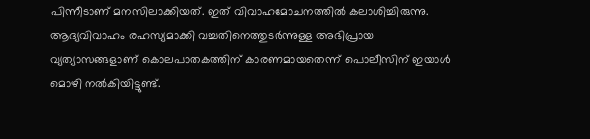പിന്നീടാണ് മനസിലാക്കിയത്. ഇത് വിവാഹമോചനത്തിൽ കലാശിച്ചിരുന്നു. ആദ്യവിവാഹം രഹസ്യമാക്കി വച്ചതിനെത്തുടർന്നുള്ള അഭിപ്രായ വ്യത്യാസങ്ങളാണ് കൊലപാതകത്തിന് കാരണമായതെന്ന് പൊലീസിന് ഇയാൾ മൊഴി നൽകിയിട്ടുണ്ട്.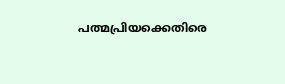പത്മപ്രിയക്കെതിരെ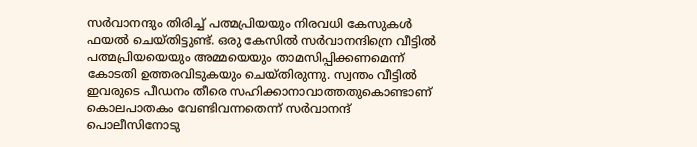സർവാനന്ദും തിരിച്ച് പത്മപ്രിയയും നിരവധി കേസുകൾ ഫയൽ ചെയ്തിട്ടുണ്ട്. ഒരു കേസിൽ സർവാനന്ദിന്രെ വീട്ടിൽ പത്മപ്രിയയെയും അമ്മയെയും താമസിപ്പിക്കണമെന്ന് കോടതി ഉത്തരവിടുകയും ചെയ്തിരുന്നു. സ്വന്തം വീട്ടിൽ ഇവരുടെ പീഡനം തീരെ സഹിക്കാനാവാത്തതുകൊണ്ടാണ് കൊലപാതകം വേണ്ടിവന്നതെന്ന് സർവാനന്ദ് പൊലീസിനോടു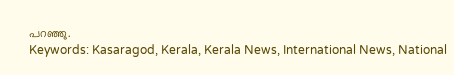പറഞ്ഞു.
Keywords: Kasaragod, Kerala, Kerala News, International News, National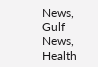News, Gulf News, Health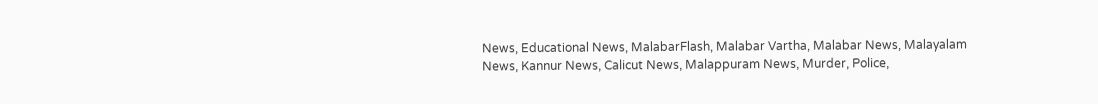News, Educational News, MalabarFlash, Malabar Vartha, Malabar News, Malayalam News, Kannur News, Calicut News, Malappuram News, Murder, Police,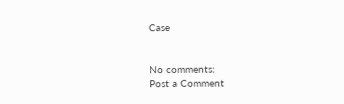Case


No comments:
Post a Comment